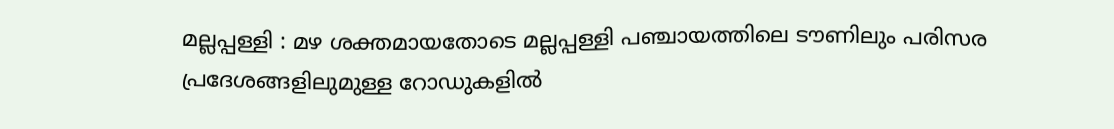മല്ലപ്പള്ളി : മഴ ശക്തമായതോടെ മല്ലപ്പള്ളി പഞ്ചായത്തിലെ ടൗണിലും പരിസര പ്രദേശങ്ങളിലുമുള്ള റോഡുകളിൽ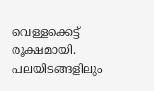വെള്ളക്കെട്ട് രൂക്ഷമായി. പലയിടങ്ങളിലും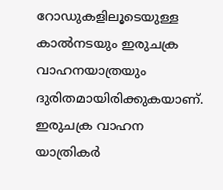റോഡുകളിലൂടെയുള്ള കാൽനടയും ഇരുചക്ര വാഹനയാത്രയും ദുരിതമായിരിക്കുകയാണ്. ഇരുചക്ര വാഹന യാത്രികർ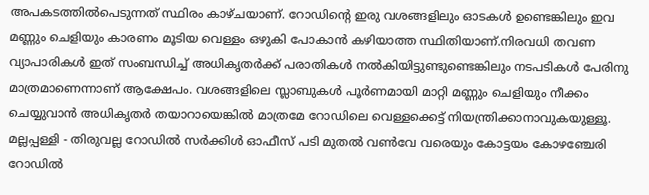അപകടത്തിൽപെടുന്നത് സ്ഥിരം കാഴ്ചയാണ്. റോഡിന്റെ ഇരു വശങ്ങളിലും ഓടകൾ ഉണ്ടെങ്കിലും ഇവ മണ്ണും ചെളിയും കാരണം മൂടിയ വെള്ളം ഒഴുകി പോകാൻ കഴിയാത്ത സ്ഥിതിയാണ്.നിരവധി തവണ വ്യാപാരികൾ ഇത് സംബന്ധിച്ച് അധികൃതർക്ക് പരാതികൾ നൽകിയിട്ടുണ്ടുണ്ടെങ്കിലും നടപടികൾ പേരിനു മാത്രമാണെന്നാണ് ആക്ഷേപം. വശങ്ങളിലെ സ്ലാബുകൾ പൂർണമായി മാറ്റി മണ്ണും ചെളിയും നീക്കം ചെയ്യുവാൻ അധികൃതർ തയാറായെങ്കിൽ മാത്രമേ റോഡിലെ വെള്ളക്കെട്ട് നിയന്ത്രിക്കാനാവുകയുള്ളൂ. മല്ലപ്പള്ളി - തിരുവല്ല റോഡിൽ സർക്കിൾ ഓഫീസ് പടി മുതൽ വൺവേ വരെയും കോട്ടയം കോഴഞ്ചേരി റോഡിൽ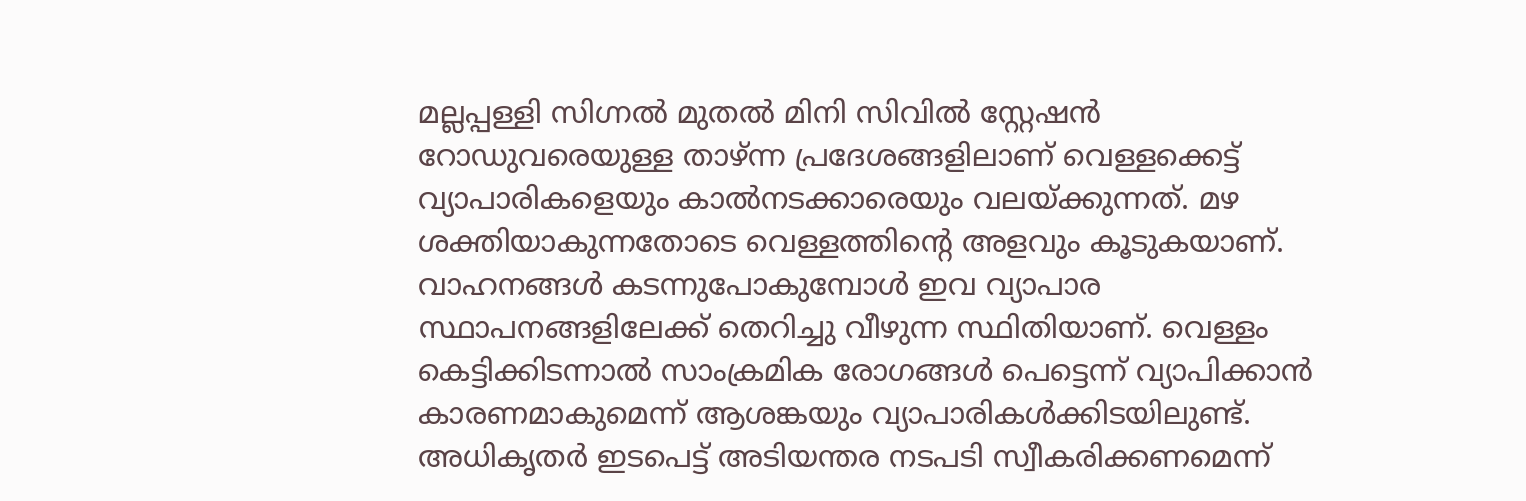മല്ലപ്പള്ളി സിഗ്നൽ മുതൽ മിനി സിവിൽ സ്റ്റേഷൻ റോഡുവരെയുള്ള താഴ്ന്ന പ്രദേശങ്ങളിലാണ് വെള്ളക്കെട്ട് വ്യാപാരികളെയും കാൽനടക്കാരെയും വലയ്ക്കുന്നത്. മഴ ശക്തിയാകുന്നതോടെ വെള്ളത്തിന്റെ അളവും കൂടുകയാണ്. വാഹനങ്ങൾ കടന്നുപോകുമ്പോൾ ഇവ വ്യാപാര സ്ഥാപനങ്ങളിലേക്ക് തെറിച്ചു വീഴുന്ന സ്ഥിതിയാണ്. വെള്ളം കെട്ടിക്കിടന്നാൽ സാംക്രമിക രോഗങ്ങൾ പെട്ടെന്ന് വ്യാപിക്കാൻ കാരണമാകുമെന്ന് ആശങ്കയും വ്യാപാരികൾക്കിടയിലുണ്ട്. അധികൃതർ ഇടപെട്ട് അടിയന്തര നടപടി സ്വീകരിക്കണമെന്ന്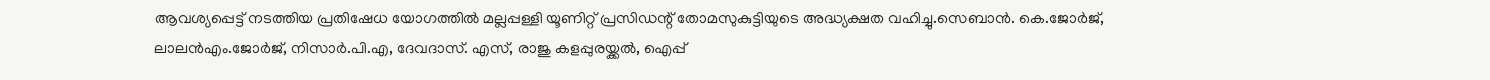ആവശ്യപ്പെട്ട് നടത്തിയ പ്രതിഷേധ യോഗത്തിൽ മല്ലപ്പള്ളി യൂണിറ്റ് പ്രസിഡന്റ് തോമസുകുട്ടിയുടെ അദ്ധ്യക്ഷത വഹിച്ചു.സെബാൻ. കെ.ജോർജ്, ലാലൻഎം.ജോർജ്, നിസാർ.പി.എ, ദേവദാസ്. എസ്, രാജു കളപ്പുരയ്ക്കൽ, ഐപ്പ്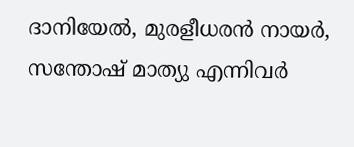ദാനിയേൽ, മുരളീധരൻ നായർ, സന്തോഷ് മാത്യു എന്നിവർ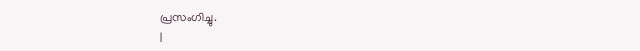പ്രസംഗിച്ചു.
|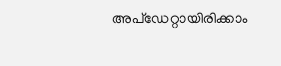അപ്ഡേറ്റായിരിക്കാം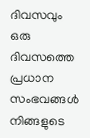ദിവസവും
ഒരു ദിവസത്തെ പ്രധാന സംഭവങ്ങൾ നിങ്ങളുടെ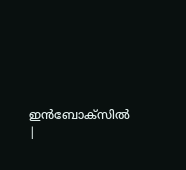ഇൻബോക്സിൽ |